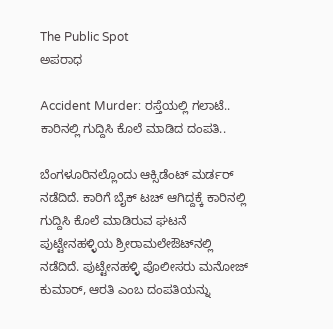The Public Spot
ಅಪರಾಧ

Accident Murder: ರಸ್ತೆಯಲ್ಲಿ ಗಲಾಟೆ.. ಕಾರಿನಲ್ಲಿ ಗುದ್ದಿಸಿ ಕೊಲೆ ಮಾಡಿದ ದಂಪತಿ..

ಬೆಂಗಳೂರಿನಲ್ಲೊಂದು ಆಕ್ಸಿಡೆಂಟ್ ಮರ್ಡರ್ ನಡೆದಿದೆ. ಕಾರಿಗೆ ಬೈಕ್ ಟಚ್ ಆಗಿದ್ದಕ್ಕೆ ಕಾರಿನಲ್ಲಿ ಗುದ್ದಿಸಿ ಕೊಲೆ ಮಾಡಿರುವ ಘಟನೆ ಪುಟ್ಟೇನಹಳ್ಳಿಯ ಶ್ರೀರಾಮಲೇಔಟ್‌ನಲ್ಲಿ ನಡೆದಿದೆ. ಪುಟ್ಟೇನಹಳ್ಳಿ ಪೊಲೀಸರು ಮನೋಜ್ ಕುಮಾರ್, ಆರತಿ ಎಂಬ ದಂಪತಿಯನ್ನು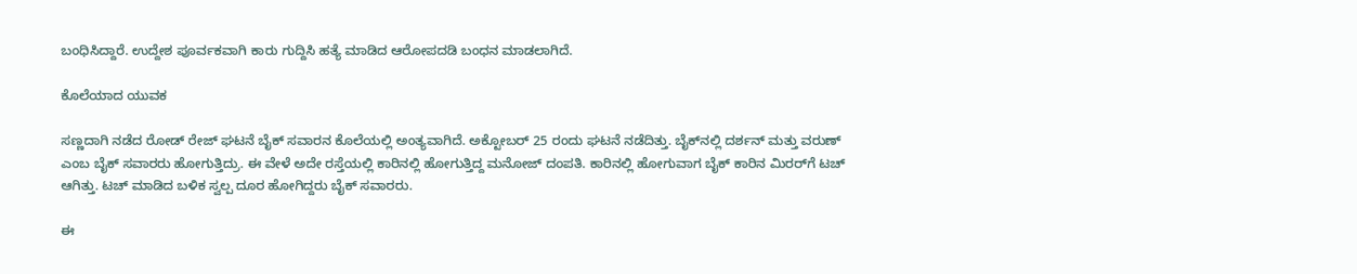ಬಂಧಿಸಿದ್ದಾರೆ. ಉದ್ದೇಶ ಪೂರ್ವಕವಾಗಿ ಕಾರು ಗುದ್ದಿಸಿ ಹತ್ಯೆ ಮಾಡಿದ ಆರೋಪದಡಿ ಬಂಧನ ಮಾಡಲಾಗಿದೆ.

ಕೊಲೆಯಾದ ಯುವಕ

ಸಣ್ಣದಾಗಿ ನಡೆದ ರೋಡ್ ರೇಜ್ ಘಟನೆ ಬೈಕ್ ಸವಾರನ ಕೊಲೆಯಲ್ಲಿ ಅಂತ್ಯವಾಗಿದೆ. ಅಕ್ಟೋಬರ್ 25 ರಂದು ಘಟನೆ ನಡೆದಿತ್ತು. ಬೈಕ್‌‌ನಲ್ಲಿ ದರ್ಶನ್ ಮತ್ತು ವರುಣ್ ಎಂಬ ಬೈಕ್ ಸವಾರರು ಹೋಗುತ್ತಿದ್ರು. ಈ ವೇಳೆ ಅದೇ ರಸ್ತೆಯಲ್ಲಿ ಕಾರಿನಲ್ಲಿ ಹೋಗುತ್ತಿದ್ದ ಮನೋಜ್ ದಂಪತಿ. ಕಾರಿನಲ್ಲಿ ಹೋಗುವಾಗ ಬೈಕ್ ಕಾರಿನ ಮಿರರ್‌ಗೆ ಟಚ್ ಆಗಿತ್ತು. ಟಚ್ ಮಾಡಿದ ಬಳಿಕ ಸ್ವಲ್ಪ ದೂರ ಹೋಗಿದ್ದರು ಬೈಕ್ ಸವಾರರು.

ಈ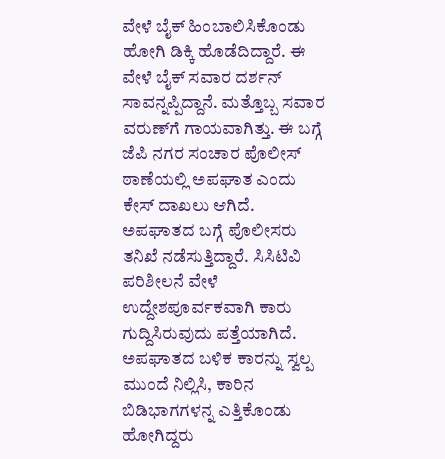ವೇಳೆ ಬೈಕ್ ಹಿಂಬಾಲಿಸಿಕೊಂಡು ಹೋಗಿ ಡಿಕ್ಕಿ ಹೊಡೆದಿದ್ದಾರೆ. ಈ‌ ವೇಳೆ ಬೈಕ್ ಸವಾರ ದರ್ಶನ್ ಸಾವನ್ನಪ್ಪಿದ್ದಾನೆ. ಮತ್ತೊಬ್ಬ ಸವಾರ ವರುಣ್‌ಗೆ ಗಾಯವಾಗಿತ್ತು. ಈ ಬಗ್ಗೆ ಜೆಪಿ ನಗರ ಸಂಚಾರ ಪೊಲೀಸ್ ಠಾಣೆಯಲ್ಲಿ ಅಪಘಾತ ಎಂದು ಕೇಸ್ ದಾಖಲು ಆಗಿದೆ. ಅಪಘಾತದ ಬಗ್ಗೆ ಪೊಲೀಸರು ತನಿಖೆ ನಡೆಸುತ್ತಿದ್ದಾರೆ. ಸಿಸಿಟಿವಿ ಪರಿಶೀಲನೆ ವೇಳೆ ಉದ್ದೇಶಪೂರ್ವಕವಾಗಿ ಕಾರು ಗುದ್ದಿಸಿರುವುದು ಪತ್ತೆಯಾಗಿದೆ. ಅಪಘಾತದ ಬಳಿಕ ಕಾರನ್ನು ಸ್ವಲ್ಪ ಮುಂದೆ ನಿಲ್ಲಿಸಿ, ಕಾರಿನ ಬಿಡಿಭಾಗಗಳನ್ನ ಎತ್ತಿಕೊಂಡು ಹೋಗಿದ್ದರು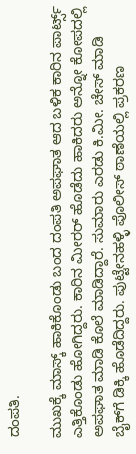ದಂಪತಿ.

ಮುಖಕ್ಕೆ ಮಾಸ್ಕ್ ಹಾಕಿಕೊಂಡು ಬಂದ ದಂಪತಿ ಅಪಘಾತ ಆದ ಬಳಿಕ ಕಾರಿನ ಪಾರ್ಟ್ಸ್ ಎತ್ತಿಕೊಂಡು ಹೋಗಿದ್ದರು. ಕಾರಿನ ಮೀರರ್ ಹೊಡೆದು ಹಾಕಿದರು ಅನ್ನೋ ಕೋಪದಲ್ಲಿ ಅಪಘಾತ ಮಾಡಿ ಕೊಲೆ ಮಾಡಿದ್ದಾರೆ. ಸುಮಾರು ಎರಡು ಕಿ.ಮೀ. ಚೇಸ್ ಮಾಡಿ ಬೈಕ್‌ಗೆ ಡಿಕ್ಕಿ ಹೊಡೆದಿದ್ದರು. ಪುಟ್ಟೇನಹಳ್ಳಿ ಪೊಲೀಸ್ ಠಾಣೆಯಲ್ಲಿ ಪ್ರಕರಣ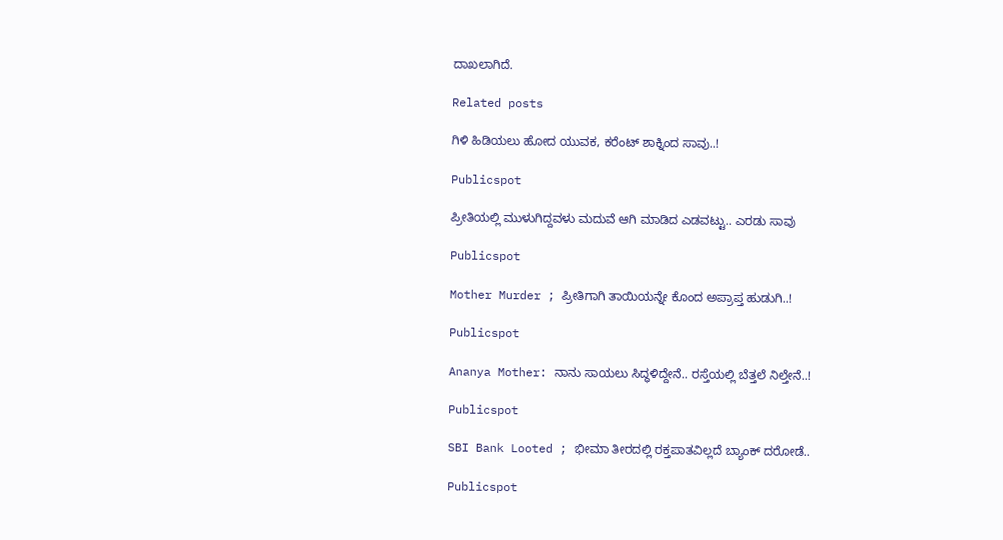ದಾಖಲಾಗಿದೆ.

Related posts

ಗಿಳಿ ಹಿಡಿಯಲು ಹೋದ ಯುವಕ, ಕರೆಂಟ್ ಶಾಕ್ನಿಂದ ಸಾವು..!

Publicspot

ಪ್ರೀತಿಯಲ್ಲಿ ಮುಳುಗಿದ್ದವಳು ಮದುವೆ ಆಗಿ ಮಾಡಿದ ಎಡವಟ್ಟು.. ಎರಡು ಸಾವು

Publicspot

Mother Murder ; ಪ್ರೀತಿಗಾಗಿ ತಾಯಿಯನ್ನೇ ಕೊಂದ ಅಪ್ರಾಪ್ತ ಹುಡುಗಿ..!

Publicspot

Ananya Mother: ನಾನು ಸಾಯಲು ಸಿದ್ಧಳಿದ್ದೇನೆ.. ರಸ್ತೆಯಲ್ಲಿ ಬೆತ್ತಲೆ ನಿಲ್ತೇನೆ..!

Publicspot

SBI Bank Looted ; ಭೀಮಾ ತೀರದಲ್ಲಿ ರಕ್ತಪಾತವಿಲ್ಲದೆ ಬ್ಯಾಂಕ್‌ ದರೋಡೆ..

Publicspot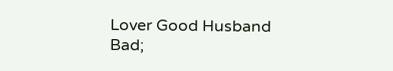Lover Good Husband Bad;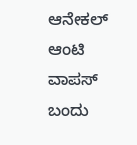ಆನೇಕಲ್ ಆಂಟಿ ವಾಪಸ್ ಬಂದು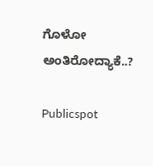ಗೊಳೋ ಅಂತಿರೋದ್ಯಾಕೆ..?

Publicspot